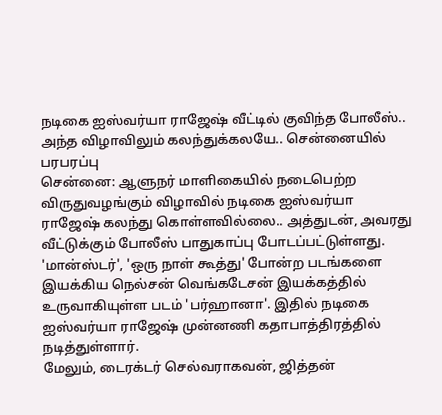நடிகை ஐஸ்வர்யா ராஜேஷ் வீட்டில் குவிந்த போலீஸ்.. அந்த விழாவிலும் கலந்துக்கலயே.. சென்னையில் பரபரப்பு
சென்னை: ஆளுநர் மாளிகையில் நடைபெற்ற விருதுவழங்கும் விழாவில் நடிகை ஐஸ்வர்யா ராஜேஷ் கலந்து கொள்ளவில்லை.. அத்துடன், அவரது வீட்டுக்கும் போலீஸ் பாதுகாப்பு போடப்பட்டுள்ளது.
'மான்ஸ்டர்', 'ஒரு நாள் கூத்து' போன்ற படங்களை இயக்கிய நெல்சன் வெங்கடேசன் இயக்கத்தில் உருவாகியுள்ள படம் 'பர்ஹானா'. இதில் நடிகை ஐஸ்வர்யா ராஜேஷ் முன்னணி கதாபாத்திரத்தில் நடித்துள்ளார்.
மேலும், டைரக்டர் செல்வராகவன், ஜித்தன்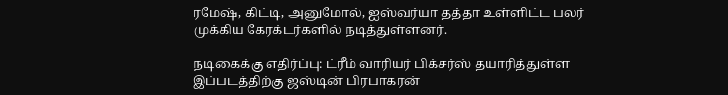ரமேஷ், கிட்டி, அனுமோல், ஐஸ்வர்யா தத்தா உள்ளிட்ட பலர் முக்கிய கேரக்டர்களில் நடித்துள்ளனர்.

நடிகைக்கு எதிர்ப்பு: ட்ரீம் வாரியர் பிக்சர்ஸ் தயாரித்துள்ள இப்படத்திற்கு ஜஸ்டின் பிரபாகரன்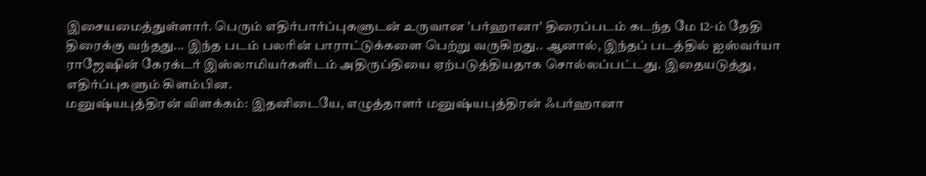இசையமைத்துள்ளார். பெரும் எதிர்பார்ப்புகளுடன் உருவான 'பர்ஹானா' திரைப்படம் கடந்த மே 12-ம் தேதி திரைக்கு வந்தது... இந்த படம் பலரின் பாராட்டுக்களை பெற்று வருகிறது.. ஆனால், இந்தப் படத்தில் ஐஸ்வர்யா ராஜேஷின் கேரக்டர் இஸ்லாமியர்களிடம் அதிருப்தியை ஏற்படுத்தியதாக சொல்லப்பட்டது. இதையடுத்து, எதிர்ப்புகளும் கிளம்பின.
மனுஷ்யபுத்திரன் விளக்கம்: இதனிடையே, எழுத்தாளர் மனுஷ்யபுத்திரன் ஃபர்ஹானா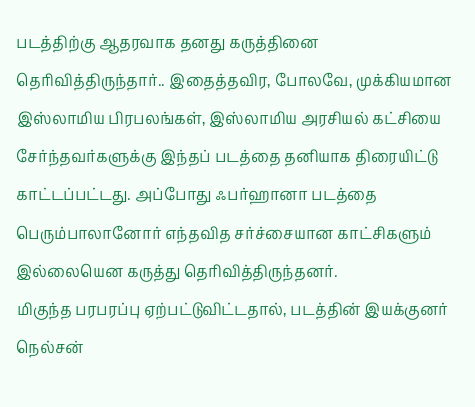படத்திற்கு ஆதரவாக தனது கருத்தினை தெரிவித்திருந்தார்.. இதைத்தவிர, போலவே, முக்கியமான இஸ்லாமிய பிரபலங்கள், இஸ்லாமிய அரசியல் கட்சியை சேர்ந்தவர்களுக்கு இந்தப் படத்தை தனியாக திரையிட்டு காட்டப்பட்டது. அப்போது ஃபர்ஹானா படத்தை பெரும்பாலானோர் எந்தவித சர்ச்சையான காட்சிகளும் இல்லையென கருத்து தெரிவித்திருந்தனர்.
மிகுந்த பரபரப்பு ஏற்பட்டுவிட்டதால், படத்தின் இயக்குனர் நெல்சன்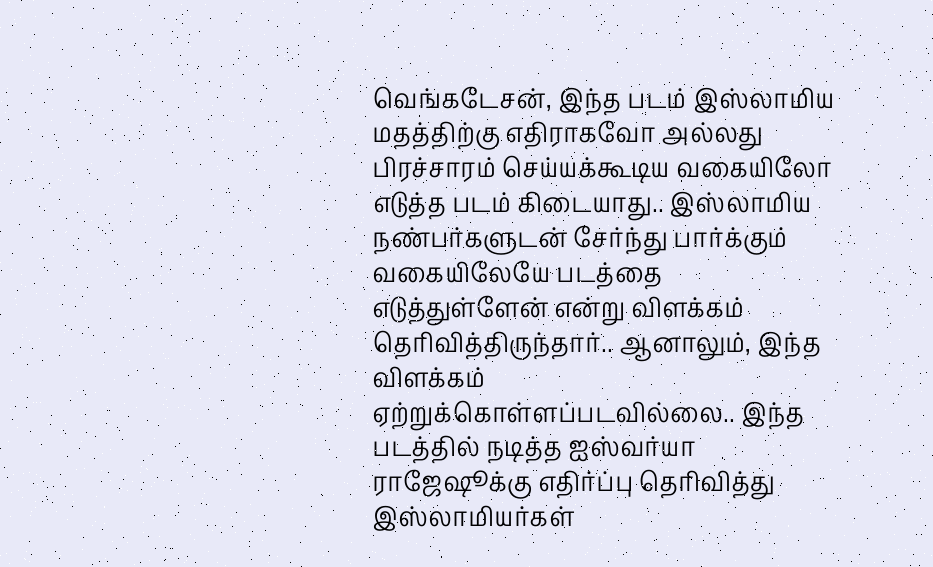வெங்கடேசன், இந்த படம் இஸ்லாமிய மதத்திற்கு எதிராகவோ அல்லது பிரச்சாரம் செய்யக்கூடிய வகையிலோ எடுத்த படம் கிடையாது.. இஸ்லாமிய நண்பர்களுடன் சேர்ந்து பார்க்கும் வகையிலேயே படத்தை எடுத்துள்ளேன் என்று விளக்கம் தெரிவித்திருந்தார்.. ஆனாலும், இந்த விளக்கம் ஏற்றுக்கொள்ளப்படவில்லை.. இந்த படத்தில் நடித்த ஐஸ்வர்யா ராஜேஷூக்கு எதிர்ப்பு தெரிவித்து இஸ்லாமியர்கள்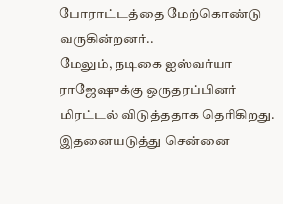போராட்டத்தை மேற்கொண்டு வருகின்றனர்..
மேலும், நடிகை ஐஸ்வர்யா ராஜேஷுக்கு ஒருதரப்பினர் மிரட்டல் விடுத்ததாக தெரிகிறது. இதனையடுத்து சென்னை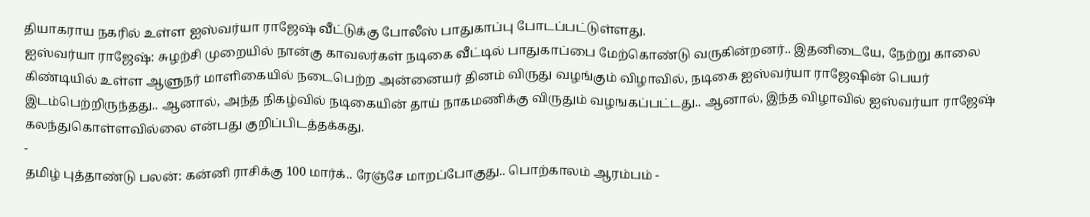தியாகராய நகரில் உள்ள ஐஸ்வர்யா ராஜேஷ் வீட்டுக்கு போலீஸ் பாதுகாப்பு போடப்பட்டுள்ளது.
ஐஸ்வர்யா ராஜேஷ்: சுழற்சி முறையில் நான்கு காவலர்கள் நடிகை வீட்டில் பாதுகாப்பை மேற்கொண்டு வருகின்றனர்.. இதனிடையே, நேற்று காலை கிண்டியில் உள்ள ஆளுநர் மாளிகையில் நடைபெற்ற அன்னையர் தினம் விருது வழங்கும் விழாவில், நடிகை ஐஸ்வர்யா ராஜேஷின் பெயர் இடம்பெற்றிருந்தது.. ஆனால், அந்த நிகழ்வில் நடிகையின் தாய் நாகமணிக்கு விருதும் வழஙகப்பட்டது.. ஆனால், இந்த விழாவில் ஐஸ்வர்யா ராஜேஷ் கலந்துகொள்ளவில்லை என்பது குறிப்பிடத்தக்கது.
-
தமிழ் புத்தாண்டு பலன்: கன்னி ராசிக்கு 100 மார்க்.. ரேஞ்சே மாறப்போகுது.. பொற்காலம் ஆரம்பம் -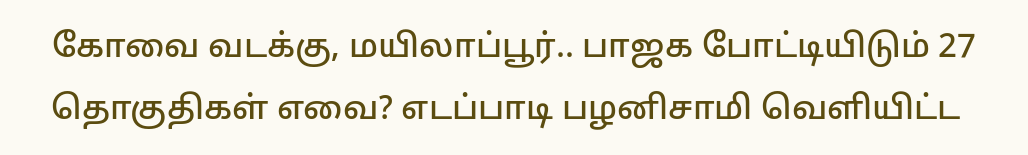கோவை வடக்கு, மயிலாப்பூர்.. பாஜக போட்டியிடும் 27 தொகுதிகள் எவை? எடப்பாடி பழனிசாமி வெளியிட்ட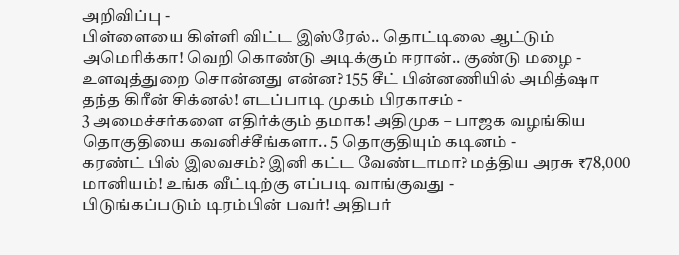அறிவிப்பு -
பிள்ளையை கிள்ளி விட்ட இஸ்ரேல்.. தொட்டிலை ஆட்டும் அமெரிக்கா! வெறி கொண்டு அடிக்கும் ஈரான்.. குண்டு மழை -
உளவுத்துறை சொன்னது என்ன? 155 சீட் பின்னணியில் அமித்ஷா தந்த கிரீன் சிக்னல்! எடப்பாடி முகம் பிரகாசம் -
3 அமைச்சர்களை எதிர்க்கும் தமாக! அதிமுக – பாஜக வழங்கிய தொகுதியை கவனிச்சீங்களா.. 5 தொகுதியும் கடினம் -
கரண்ட் பில் இலவசம்? இனி கட்ட வேண்டாமா? மத்திய அரசு ₹78,000 மானியம்! உங்க வீட்டிற்கு எப்படி வாங்குவது -
பிடுங்கப்படும் டிரம்பின் பவர்! அதிபர்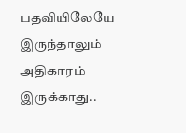பதவியிலேயே இருந்தாலும் அதிகாரம் இருக்காது..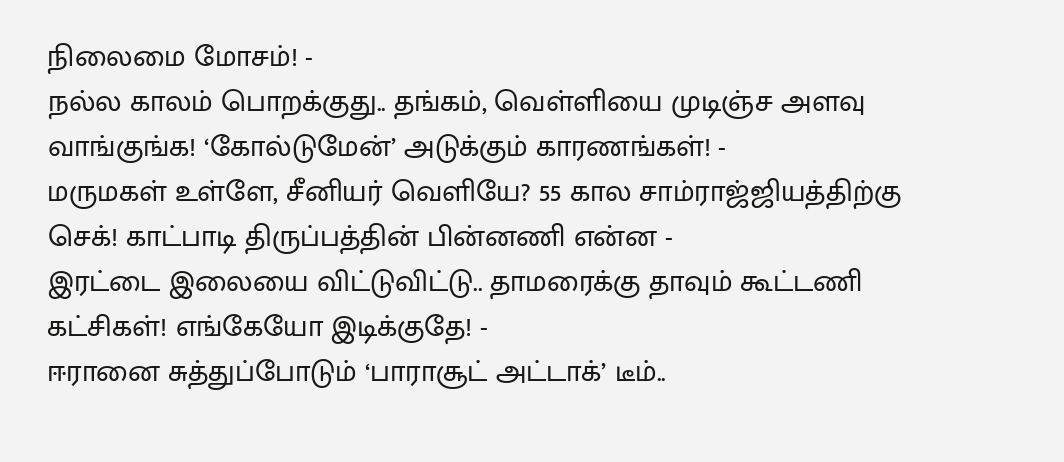நிலைமை மோசம்! -
நல்ல காலம் பொறக்குது.. தங்கம், வெள்ளியை முடிஞ்ச அளவு வாங்குங்க! ‘கோல்டுமேன்’ அடுக்கும் காரணங்கள்! -
மருமகள் உள்ளே, சீனியர் வெளியே? 55 கால சாம்ராஜ்ஜியத்திற்கு செக்! காட்பாடி திருப்பத்தின் பின்னணி என்ன -
இரட்டை இலையை விட்டுவிட்டு.. தாமரைக்கு தாவும் கூட்டணி கட்சிகள்! எங்கேயோ இடிக்குதே! -
ஈரானை சுத்துப்போடும் ‘பாராசூட் அட்டாக்’ டீம்..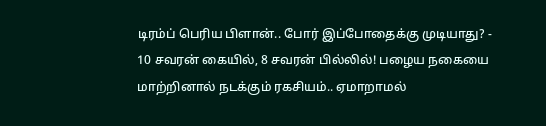டிரம்ப் பெரிய பிளான்.. போர் இப்போதைக்கு முடியாது? -
10 சவரன் கையில், 8 சவரன் பில்லில்! பழைய நகையை மாற்றினால் நடக்கும் ரகசியம்.. ஏமாறாமல்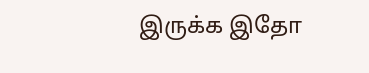இருக்க இதோ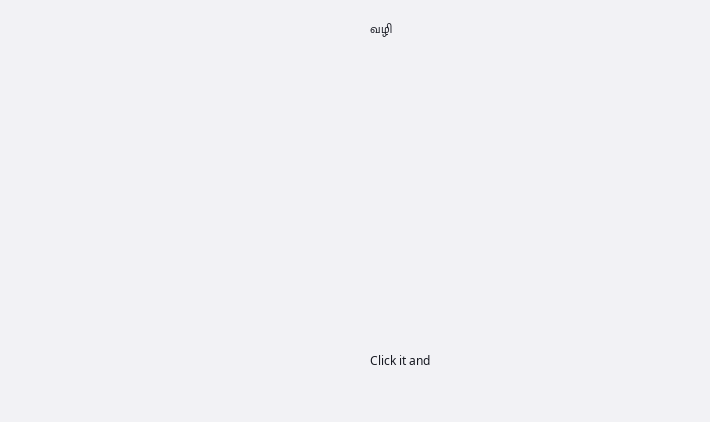வழி












Click it and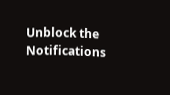Unblock the Notifications